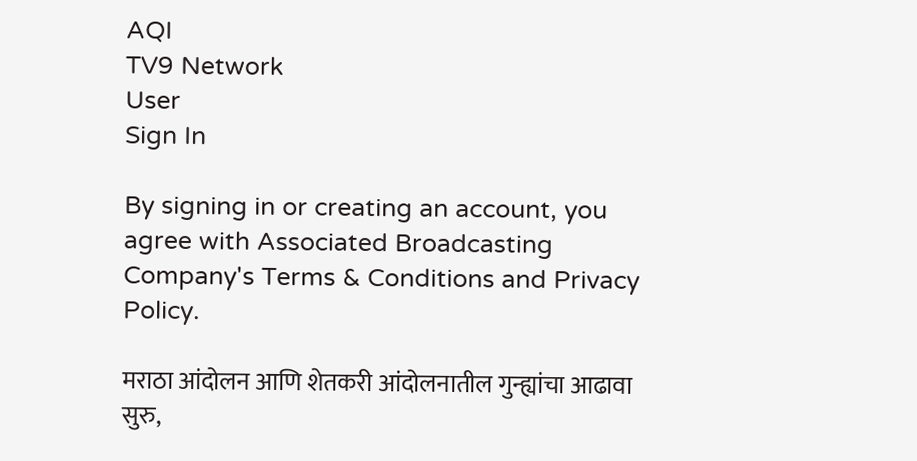AQI
TV9 Network
User
Sign In

By signing in or creating an account, you agree with Associated Broadcasting Company's Terms & Conditions and Privacy Policy.

मराठा आंदोलन आणि शेतकरी आंदोलनातील गुन्ह्यांचा आढावा सुरु,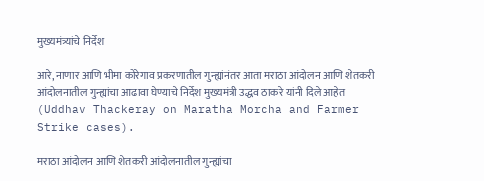मुख्यमंत्र्यांचे निर्देश

आरे, नाणार आणि भीमा कोरेगाव प्रकरणातील गुन्ह्यांनंतर आता मराठा आंदोलन आणि शेतकरी आंदोलनातील गुन्ह्यांचा आढावा घेण्याचे निर्देश मुख्यमंत्री उद्धव ठाकरे यांनी दिले आहेत (Uddhav Thackeray on Maratha Morcha and Farmer Strike cases).

मराठा आंदोलन आणि शेतकरी आंदोलनातील गुन्ह्यांचा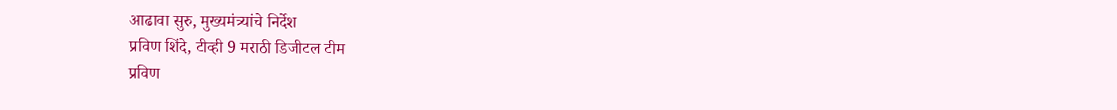आढावा सुरु, मुख्यमंत्र्यांचे निर्देश
प्रविण शिंदे, टीव्ही 9 मराठी डिजीटल टीम
प्रविण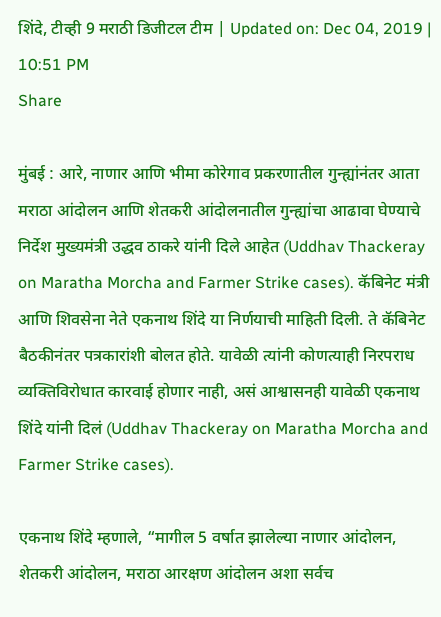शिंदे, टीव्ही 9 मराठी डिजीटल टीम | Updated on: Dec 04, 2019 | 10:51 PM
Share

मुंबई : आरे, नाणार आणि भीमा कोरेगाव प्रकरणातील गुन्ह्यांनंतर आता मराठा आंदोलन आणि शेतकरी आंदोलनातील गुन्ह्यांचा आढावा घेण्याचे निर्देश मुख्यमंत्री उद्धव ठाकरे यांनी दिले आहेत (Uddhav Thackeray on Maratha Morcha and Farmer Strike cases). कॅबिनेट मंत्री आणि शिवसेना नेते एकनाथ शिंदे या निर्णयाची माहिती दिली. ते कॅबिनेट बैठकीनंतर पत्रकारांशी बोलत होते. यावेळी त्यांनी कोणत्याही निरपराध व्यक्तिविरोधात कारवाई होणार नाही, असं आश्वासनही यावेळी एकनाथ शिंदे यांनी दिलं (Uddhav Thackeray on Maratha Morcha and Farmer Strike cases).

एकनाथ शिंदे म्हणाले, “मागील 5 वर्षात झालेल्या नाणार आंदोलन, शेतकरी आंदोलन, मराठा आरक्षण आंदोलन अशा सर्वच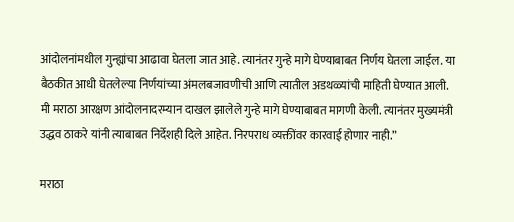आंदोलनांमधील गुन्ह्यांचा आढावा घेतला जात आहे. त्यानंतर गुन्हे मागे घेण्याबाबत निर्णय घेतला जाईल. या बैठकीत आधी घेतलेल्या निर्णयांच्या अंमलबजावणीची आणि त्यातील अडथळ्यांची माहिती घेण्यात आली. मी मराठा आरक्षण आंदोलनादरम्यान दाखल झालेले गुन्हे मागे घेण्याबाबत मागणी केली. त्यानंतर मुख्यमंत्री उद्धव ठाकरे यांनी त्याबाबत निर्देशही दिले आहेत. निरपराध व्यक्तींवर कारवाई होणार नाही.”

मराठा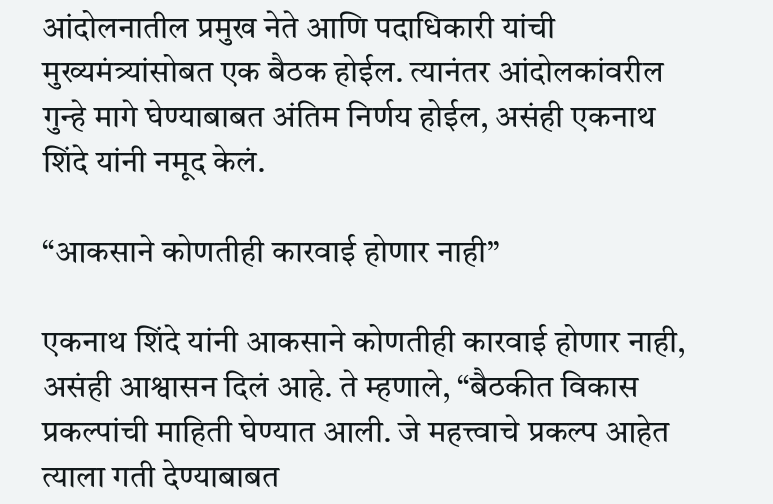आंदोलनातील प्रमुख नेते आणि पदाधिकारी यांची मुख्यमंत्र्यांसोबत एक बैठक होईल. त्यानंतर आंदोलकांवरील गुन्हे मागे घेण्याबाबत अंतिम निर्णय होईल, असंही एकनाथ शिंदे यांनी नमूद केलं.

“आकसाने कोणतीही कारवाई होणार नाही”

एकनाथ शिंदे यांनी आकसाने कोणतीही कारवाई होणार नाही, असंही आश्वासन दिलं आहे. ते म्हणाले, “बैठकीत विकास प्रकल्पांची माहिती घेण्यात आली. जे महत्त्वाचे प्रकल्प आहेत त्याला गती देण्याबाबत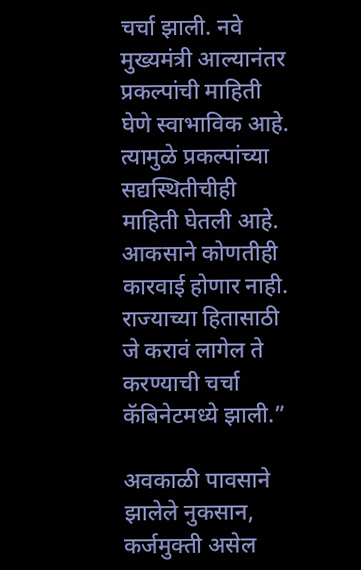चर्चा झाली. नवे मुख्यमंत्री आल्यानंतर प्रकल्पांची माहिती घेणे स्वाभाविक आहे. त्यामुळे प्रकल्पांच्या सद्यस्थितीचीही माहिती घेतली आहे. आकसाने कोणतीही कारवाई होणार नाही. राज्याच्या हितासाठी जे करावं लागेल ते करण्याची चर्चा कॅबिनेटमध्ये झाली.”

अवकाळी पावसाने झालेले नुकसान, कर्जमुक्ती असेल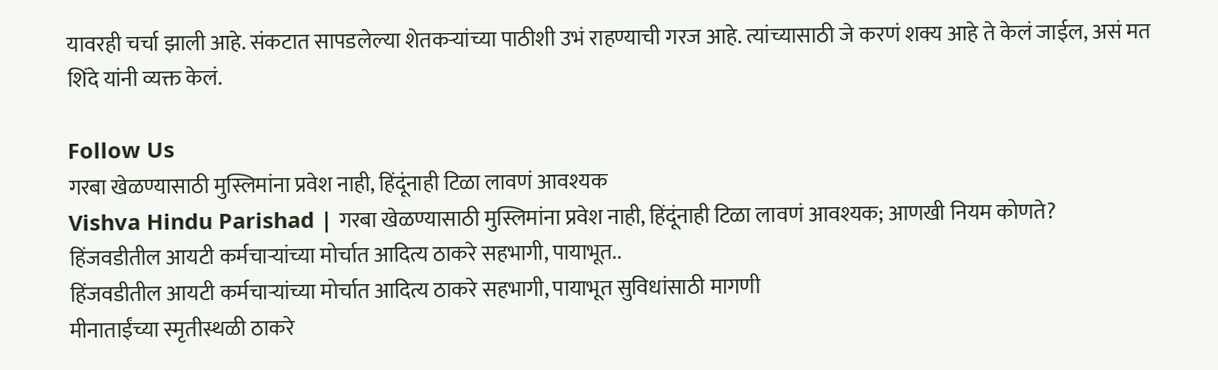यावरही चर्चा झाली आहे. संकटात सापडलेल्या शेतकऱ्यांच्या पाठीशी उभं राहण्याची गरज आहे. त्यांच्यासाठी जे करणं शक्य आहे ते केलं जाईल, असं मत शिंदे यांनी व्यक्त केलं.

Follow Us
गरबा खेळण्यासाठी मुस्लिमांना प्रवेश नाही, हिंदूंनाही टिळा लावणं आवश्यक
Vishva Hindu Parishad | गरबा खेळण्यासाठी मुस्लिमांना प्रवेश नाही, हिंदूंनाही टिळा लावणं आवश्यक; आणखी नियम कोणते?
हिंजवडीतील आयटी कर्मचाऱ्यांच्या मोर्चात आदित्य ठाकरे सहभागी, पायाभूत..
हिंजवडीतील आयटी कर्मचाऱ्यांच्या मोर्चात आदित्य ठाकरे सहभागी, पायाभूत सुविधांसाठी मागणी
मीनाताईंच्या स्मृतीस्थळी ठाकरे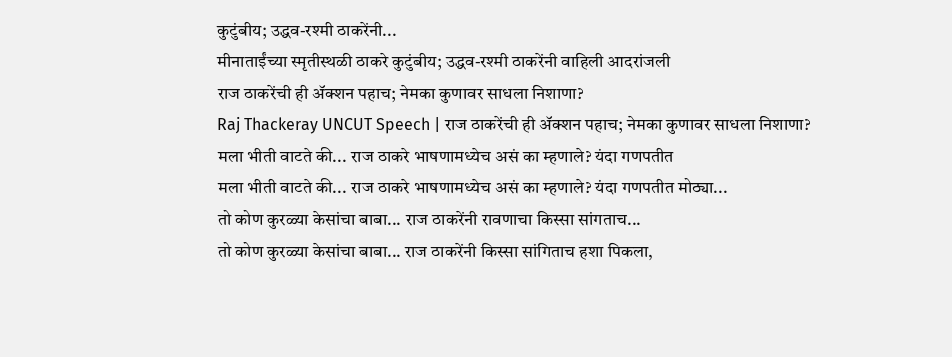कुटुंबीय; उद्धव-रश्मी ठाकरेंनी...
मीनाताईंच्या स्मृतीस्थळी ठाकरे कुटुंबीय; उद्धव-रश्मी ठाकरेंनी वाहिली आदरांजली
राज ठाकरेंची ही ॲक्शन पहाच; नेमका कुणावर साधला निशाणा?
Raj Thackeray UNCUT Speech | राज ठाकरेंची ही ॲक्शन पहाच; नेमका कुणावर साधला निशाणा?
मला भीती वाटते की... राज ठाकरे भाषणामध्येच असं का म्हणाले? यंदा गणपतीत
मला भीती वाटते की... राज ठाकरे भाषणामध्येच असं का म्हणाले? यंदा गणपतीत मोठ्या...
तो कोण कुरळ्या केसांचा बाबा... राज ठाकरेंनी रावणाचा किस्सा सांगताच...
तो कोण कुरळ्या केसांचा बाबा... राज ठाकरेंनी किस्सा सांगिताच हशा पिकला,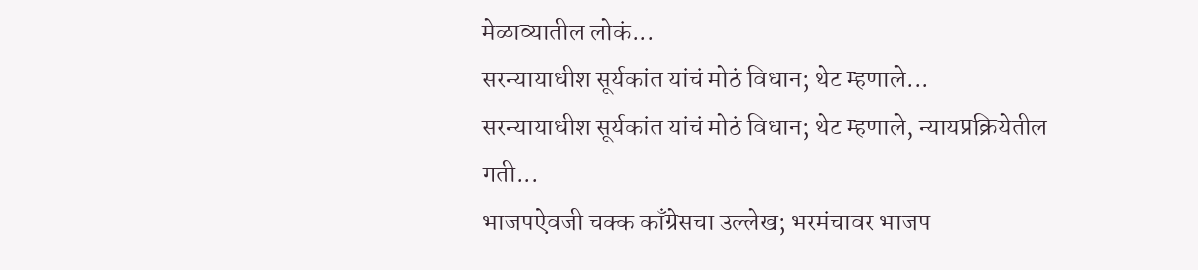मेळाव्यातील लोकं...
सरन्यायाधीश सूर्यकांत यांचं मोठं विधान; थेट म्हणाले...
सरन्यायाधीश सूर्यकांत यांचं मोठं विधान; थेट म्हणाले, न्यायप्रक्रियेतील गती...
भाजपऐवजी चक्क काँग्रेसचा उल्लेख; भरमंचावर भाजप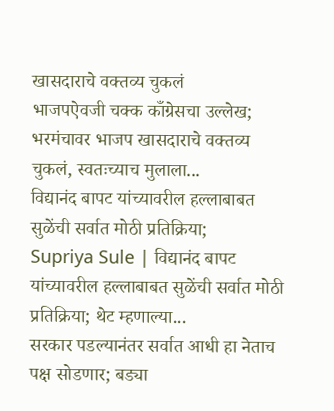खासदाराचे वक्तव्य चुकलं
भाजपऐवजी चक्क काँग्रेसचा उल्लेख; भरमंचावर भाजप खासदाराचे वक्तव्य चुकलं, स्वतःच्याच मुलाला...
विद्यानंद बापट यांच्यावरील हल्लाबाबत सुळेंची सर्वात मोठी प्रतिक्रिया;
Supriya Sule | विद्यानंद बापट यांच्यावरील हल्लाबाबत सुळेंची सर्वात मोठी प्रतिक्रिया; थेट म्हणाल्या...
सरकार पडल्यानंतर सर्वात आधी हा नेताच पक्ष सोडणार; बड्या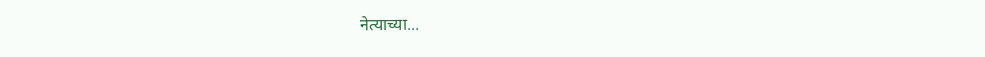नेत्याच्या...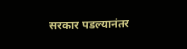सरकार पडल्यानंतर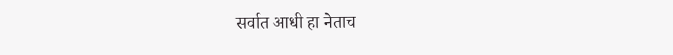सर्वात आधी हा नेताच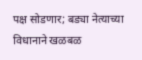पक्ष सोडणार; बड्या नेत्याच्या विधानाने खळबळ